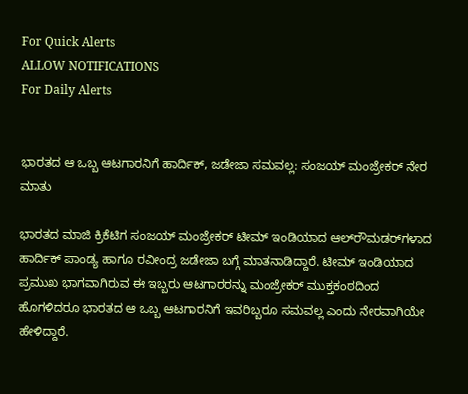For Quick Alerts
ALLOW NOTIFICATIONS
For Daily Alerts


ಭಾರತದ ಆ ಒಬ್ಬ ಆಟಗಾರನಿಗೆ ಹಾರ್ದಿಕ್, ಜಡೇಜಾ ಸಮವಲ್ಲ: ಸಂಜಯ್ ಮಂಜ್ರೇಕರ್ ನೇರ ಮಾತು

ಭಾರತದ ಮಾಜಿ ಕ್ರಿಕೆಟಿಗ ಸಂಜಯ್ ಮಂಜ್ರೇಕರ್ ಟೀಮ್ ಇಂಡಿಯಾದ ಆಲ್‌ರೌಮಡರ್‌ಗಳಾದ ಹಾರ್ದಿಕ್ ಪಾಂಡ್ಯ ಹಾಗೂ ರವೀಂದ್ರ ಜಡೇಜಾ ಬಗ್ಗೆ ಮಾತನಾಡಿದ್ದಾರೆ. ಟೀಮ್ ಇಂಡಿಯಾದ ಪ್ರಮುಖ ಭಾಗವಾಗಿರುವ ಈ ಇಬ್ಬರು ಆಟಗಾರರನ್ನು ಮಂಜ್ರೇಕರ್ ಮುಕ್ತಕಂಠದಿಂದ ಹೊಗಳಿದರೂ ಭಾರತದ ಆ ಒಬ್ಬ ಆಟಗಾರನಿಗೆ ಇವರಿಬ್ಬರೂ ಸಮವಲ್ಲ ಎಂದು ನೇರವಾಗಿಯೇ ಹೇಳಿದ್ದಾರೆ.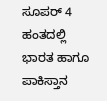ಸೂಪರ್ 4 ಹಂತದಲ್ಲಿ ಭಾರತ ಹಾಗೂ ಪಾಕಿಸ್ತಾನ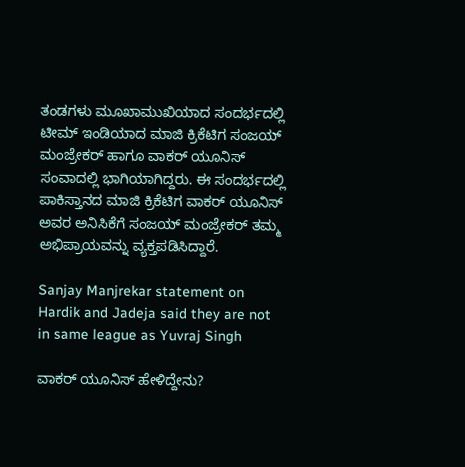ತಂಡಗಳು ಮೂಖಾಮುಖಿಯಾದ ಸಂದರ್ಭದಲ್ಲಿ ಟೀಮ್ ಇಂಡಿಯಾದ ಮಾಜಿ ಕ್ರಿಕೆಟಿಗ ಸಂಜಯ್ ಮಂಜ್ರೇಕರ್ ಹಾಗೂ ವಾಕರ್ ಯೂನಿಸ್ ಸಂವಾದಲ್ಲಿ ಭಾಗಿಯಾಗಿದ್ದರು. ಈ ಸಂದರ್ಭದಲ್ಲಿ ಪಾಕಿಸ್ತಾನದ ಮಾಜಿ ಕ್ರಿಕೆಟಿಗ ವಾಕರ್ ಯೂನಿಸ್ ಅವರ ಅನಿಸಿಕೆಗೆ ಸಂಜಯ್ ಮಂಜ್ರೇಕರ್ ತಮ್ಮ ಅಭಿಪ್ರಾಯವನ್ನು ವ್ಯಕ್ತಪಡಿಸಿದ್ದಾರೆ.

Sanjay Manjrekar statement on Hardik and Jadeja said they are not in same league as Yuvraj Singh

ವಾಕರ್ ಯೂನಿಸ್ ಹೇಳಿದ್ದೇನು?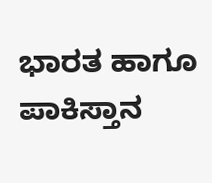ಭಾರತ ಹಾಗೂ ಪಾಕಿಸ್ತಾನ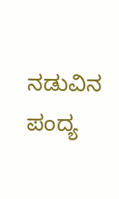ನಡುವಿನ ಪಂದ್ಯ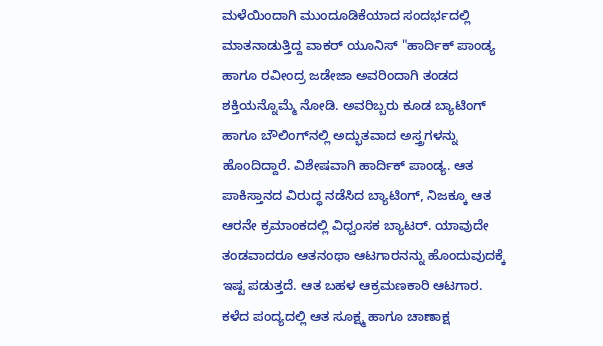ಮಳೆಯಿಂದಾಗಿ ಮುಂದೂಡಿಕೆಯಾದ ಸಂದರ್ಭದಲ್ಲಿ ಮಾತನಾಡುತ್ತಿದ್ದ ವಾಕರ್ ಯೂನಿಸ್ "ಹಾರ್ದಿಕ್ ಪಾಂಡ್ಯ ಹಾಗೂ ರವೀಂದ್ರ ಜಡೇಜಾ ಅವರಿಂದಾಗಿ ತಂಡದ ಶಕ್ತಿಯನ್ನೊಮ್ಮೆ ನೋಡಿ. ಅವರಿಬ್ಬರು ಕೂಡ ಬ್ಯಾಟಿಂಗ್ ಹಾಗೂ ಬೌಲಿಂಗ್‌ನಲ್ಲಿ ಅದ್ಭುತವಾದ ಅಸ್ತ್ರಗಳನ್ನು ಹೊಂದಿದ್ದಾರೆ. ವಿಶೇಷವಾಗಿ ಹಾರ್ದಿಕ್ ಪಾಂಡ್ಯ. ಆತ ಪಾಕಿಸ್ತಾನದ ವಿರುದ್ಧ ನಡೆಸಿದ ಬ್ಯಾಟಿಂಗ್, ನಿಜಕ್ಕೂ ಆತ ಆರನೇ ಕ್ರಮಾಂಕದಲ್ಲಿ ವಿಧ್ವಂಸಕ ಬ್ಯಾಟರ್. ಯಾವುದೇ ತಂಡವಾದರೂ ಆತನಂಥಾ ಆಟಗಾರನನ್ನು ಹೊಂದುವುದಕ್ಕೆ ಇಷ್ಟ ಪಡುತ್ತದೆ. ಆತ ಬಹಳ ಆಕ್ರಮಣಕಾರಿ ಆಟಗಾರ. ಕಳೆದ ಪಂದ್ಯದಲ್ಲಿ ಆತ ಸೂಕ್ಷ್ಮ ಹಾಗೂ ಚಾಣಾಕ್ಷ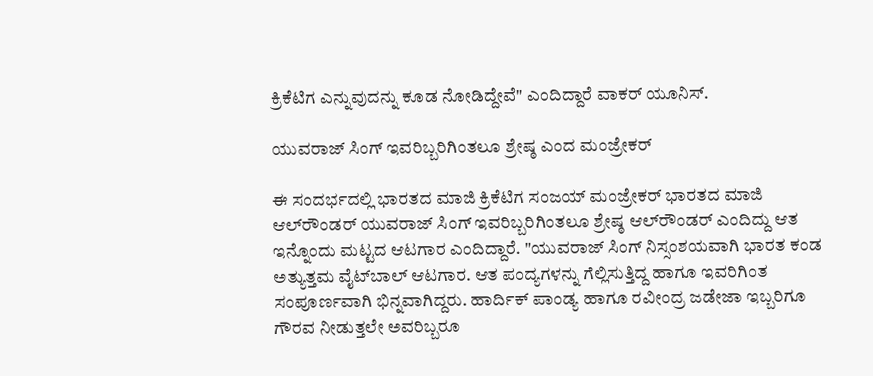ಕ್ರಿಕೆಟಿಗ ಎನ್ನುವುದನ್ನು ಕೂಡ ನೋಡಿದ್ದೇವೆ" ಎಂದಿದ್ದಾರೆ ವಾಕರ್ ಯೂನಿಸ್.

ಯುವರಾಜ್ ಸಿಂಗ್ ಇವರಿಬ್ಬರಿಗಿಂತಲೂ ಶ್ರೇಷ್ಠ ಎಂದ ಮಂಜ್ರೇಕರ್

ಈ ಸಂದರ್ಭದಲ್ಲಿ ಭಾರತದ ಮಾಜಿ ಕ್ರಿಕೆಟಿಗ ಸಂಜಯ್ ಮಂಜ್ರೇಕರ್ ಭಾರತದ ಮಾಜಿ ಆಲ್‌ರೌಂಡರ್ ಯುವರಾಜ್ ಸಿಂಗ್ ಇವರಿಬ್ಬರಿಗಿಂತಲೂ ಶ್ರೇಷ್ಠ ಆಲ್‌ರೌಂಡರ್ ಎಂದಿದ್ದು ಆತ ಇನ್ನೊಂದು ಮಟ್ಟದ ಆಟಗಾರ ಎಂದಿದ್ದಾರೆ. "ಯುವರಾಜ್ ಸಿಂಗ್ ನಿಸ್ಸಂಶಯವಾಗಿ ಭಾರತ ಕಂಡ ಅತ್ಯುತ್ತಮ ವೈಟ್‌ಬಾಲ್ ಆಟಗಾರ. ಆತ ಪಂದ್ಯಗಳನ್ನು ಗೆಲ್ಲಿಸುತ್ತಿದ್ದ ಹಾಗೂ ಇವರಿಗಿಂತ ಸಂಪೂರ್ಣವಾಗಿ ಭಿನ್ನವಾಗಿದ್ದರು. ಹಾರ್ದಿಕ್ ಪಾಂಡ್ಯ ಹಾಗೂ ರವೀಂದ್ರ ಜಡೇಜಾ ಇಬ್ಬರಿಗೂ ಗೌರವ ನೀಡುತ್ತಲೇ ಅವರಿಬ್ಬರೂ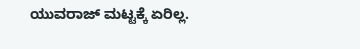ಯುವರಾಜ್ ಮಟ್ಟಕ್ಕೆ ಏರಿಲ್ಲ.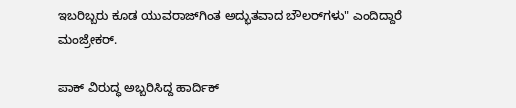ಇಬರಿಬ್ಬರು ಕೂಡ ಯುವರಾಜ್‌ಗಿಂತ ಅದ್ಭುತವಾದ ಬೌಲರ್‌ಗಳು" ಎಂದಿದ್ದಾರೆ ಮಂಜ್ರೇಕರ್.

ಪಾಕ್ ವಿರುದ್ಧ ಅಬ್ಬರಿಸಿದ್ದ ಹಾರ್ದಿಕ್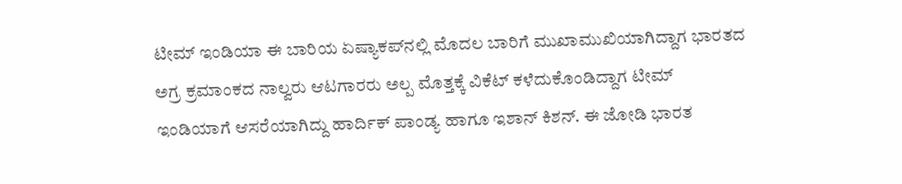ಟೀಮ್ ಇಂಡಿಯಾ ಈ ಬಾರಿಯ ಏಷ್ಯಾಕಪ್‌ನಲ್ಲಿ ಮೊದಲ ಬಾರಿಗೆ ಮುಖಾಮುಖಿಯಾಗಿದ್ದಾಗ ಭಾರತದ ಅಗ್ರ ಕ್ರಮಾಂಕದ ನಾಲ್ವರು ಆಟಗಾರರು ಅಲ್ಪ ಮೊತ್ತಕ್ಕೆ ವಿಕೆಟ್ ಕಳೆದುಕೊಂಡಿದ್ದಾಗ ಟೀಮ್ ಇಂಡಿಯಾಗೆ ಆಸರೆಯಾಗಿದ್ದು ಹಾರ್ದಿಕ್ ಪಾಂಡ್ಯ ಹಾಗೂ ಇಶಾನ್ ಕಿಶನ್. ಈ ಜೋಡಿ ಭಾರತ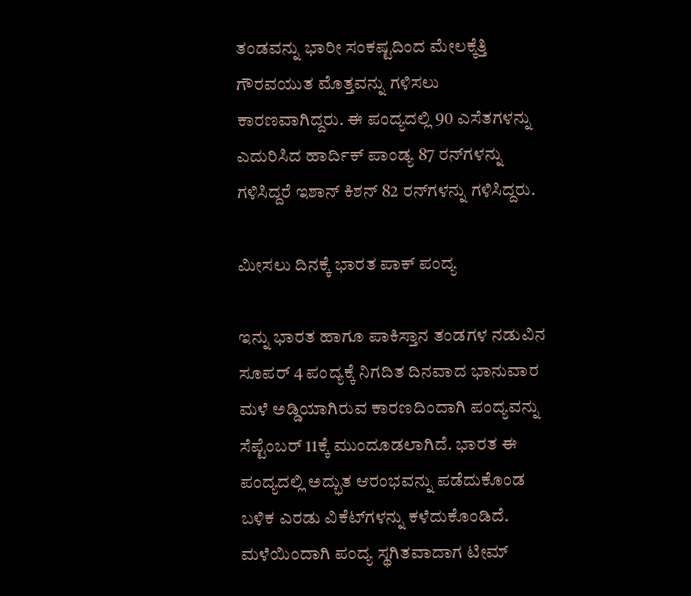ತಂಡವನ್ನು ಭಾರೀ ಸಂಕಷ್ಟದಿಂದ ಮೇಲಕ್ಕೆತ್ತಿ ಗೌರವಯುತ ಮೊತ್ತವನ್ನು ಗಳಿಸಲು ಕಾರಣವಾಗಿದ್ದರು. ಈ ಪಂದ್ಯದಲ್ಲಿ 90 ಎಸೆತಗಳನ್ನು ಎದುರಿಸಿದ ಹಾರ್ದಿಕ್ ಪಾಂಡ್ಯ 87 ರನ್‌ಗಳನ್ನು ಗಳಿಸಿದ್ದರೆ ಇಶಾನ್ ಕಿಶನ್ 82 ರನ್‌ಗಳನ್ನು ಗಳಿಸಿದ್ದರು.

ಮೀಸಲು ದಿನಕ್ಕೆ ಭಾರತ ಪಾಕ್ ಪಂದ್ಯ

ಇನ್ನು ಭಾರತ ಹಾಗೂ ಪಾಕಿಸ್ತಾನ ತಂಡಗಳ ನಡುವಿನ ಸೂಪರ್ 4 ಪಂದ್ಯಕ್ಕೆ ನಿಗದಿತ ದಿನವಾದ ಭಾನುವಾರ ಮಳೆ ಅಡ್ಡಿಯಾಗಿರುವ ಕಾರಣದಿಂದಾಗಿ ಪಂದ್ಯವನ್ನು ಸೆಪ್ಟೆಂಬರ್ 11ಕ್ಕೆ ಮುಂದೂಡಲಾಗಿದೆ. ಭಾರತ ಈ ಪಂದ್ಯದಲ್ಲಿ ಅದ್ಭುತ ಆರಂಭವನ್ನು ಪಡೆದುಕೊಂಡ ಬಳಿಕ ಎರಡು ವಿಕೆಟ್‌ಗಳನ್ನು ಕಳೆದುಕೊಂಡಿದೆ. ಮಳೆಯಿಂದಾಗಿ ಪಂದ್ಯ ಸ್ಥಗಿತವಾದಾಗ ಟೀಮ್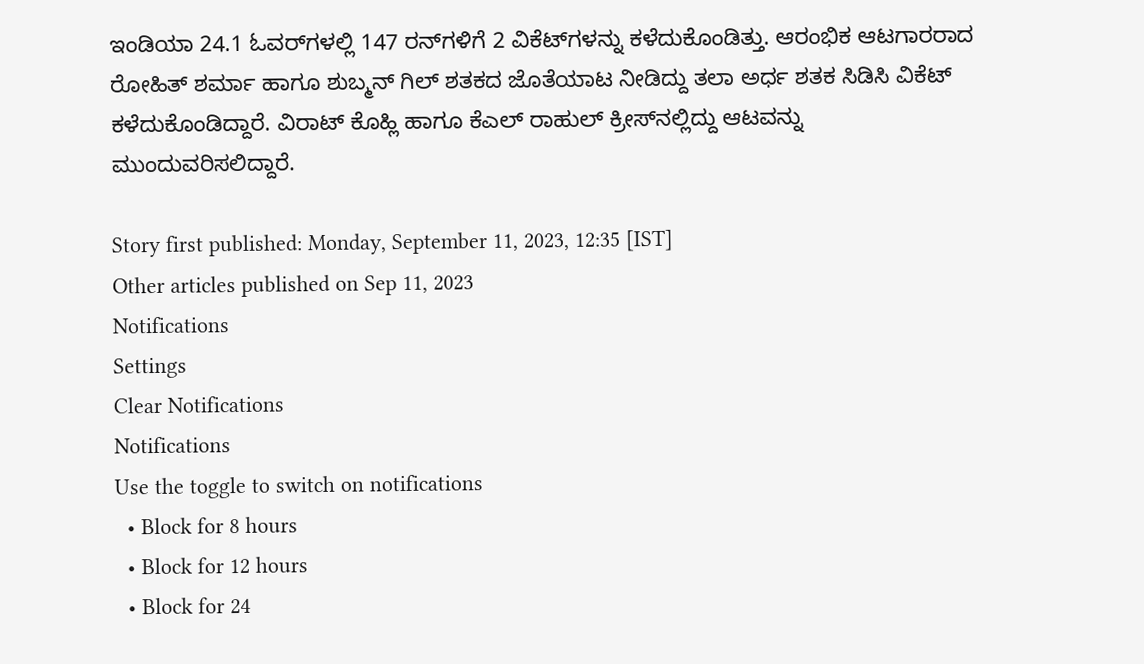ಇಂಡಿಯಾ 24.1 ಓವರ್‌ಗಳಲ್ಲಿ 147 ರನ್‌ಗಳಿಗೆ 2 ವಿಕೆಟ್‌ಗಳನ್ನು ಕಳೆದುಕೊಂಡಿತ್ತು. ಆರಂಭಿಕ ಆಟಗಾರರಾದ ರೋಹಿತ್ ಶರ್ಮಾ ಹಾಗೂ ಶುಬ್ಮನ್ ಗಿಲ್ ಶತಕದ ಜೊತೆಯಾಟ ನೀಡಿದ್ದು ತಲಾ ಅರ್ಧ ಶತಕ ಸಿಡಿಸಿ ವಿಕೆಟ್ ಕಳೆದುಕೊಂಡಿದ್ದಾರೆ. ವಿರಾಟ್ ಕೊಹ್ಲಿ ಹಾಗೂ ಕೆಎಲ್ ರಾಹುಲ್ ಕ್ರೀಸ್‌ನಲ್ಲಿದ್ದು ಆಟವನ್ನು ಮುಂದುವರಿಸಲಿದ್ದಾರೆ.

Story first published: Monday, September 11, 2023, 12:35 [IST]
Other articles published on Sep 11, 2023
Notifications
Settings
Clear Notifications
Notifications
Use the toggle to switch on notifications
  • Block for 8 hours
  • Block for 12 hours
  • Block for 24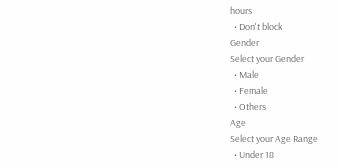hours
  • Don't block
Gender
Select your Gender
  • Male
  • Female
  • Others
Age
Select your Age Range
  • Under 18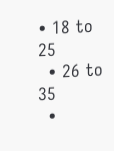• 18 to 25
  • 26 to 35
  •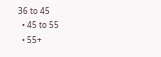36 to 45
  • 45 to 55
  • 55+